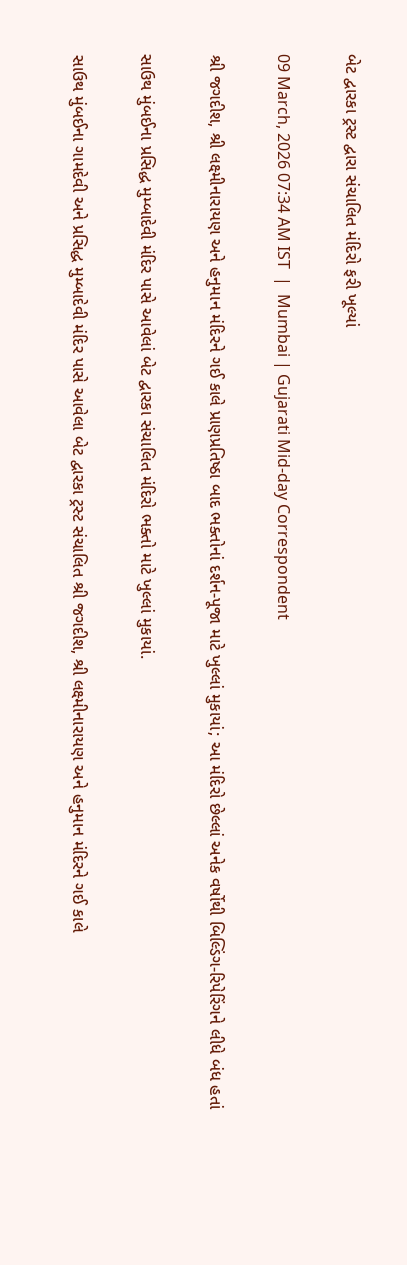બેટ દ્વારકા ટ્રસ્ટ દ્વારા સંચાલિત મંદિરો ફરી ખૂલ્યાં

09 March, 2026 07:34 AM IST  |  Mumbai | Gujarati Mid-day Correspondent

શ્રી જગદીશ, શ્રી લક્ષ્મીનારાયણ અને હનુમાન મંદિરને ગઈ કાલે પ્રાણપ્રતિષ્ઠા બાદ ભક્તોનાં દર્શન-પૂજા માટે ખુલ્લાં મુકાયાં; આ મંદિરો છેલ્લાં અનેક વર્ષોથી બિલ્ડિંગ-રિપેરિંગને લીધે બંધ હતાં

સાઉથ મુંબઈના પ્ર‌સિદ્ધ મુમ્બાદેવી મંદિર પાસે આવેલાં બેટ દ્વારકા સંચાલિત મંદિરો ભક્તો માટે ખુલ્લાં મુકાયાં.

સાઉથ મુંબઈના ગામદેવી અને પ્રસિદ્ધ મુમ્બાદેવી મંદિર પાસે આવેલા બેટ દ્વારકા ટ્રસ્ટ સંચાલિત શ્રી જગદીશ, શ્રી લક્ષ્મીનારાયણ અને હનુમાન મંદિરને ગઈ કાલે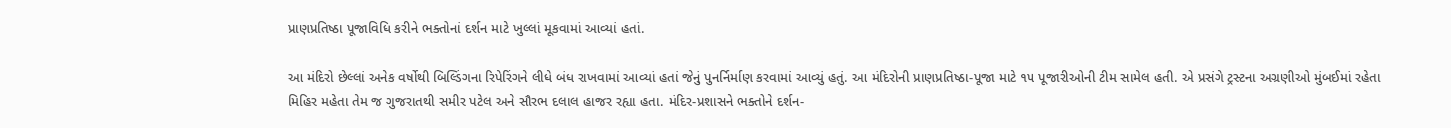પ્રાણપ્રતિષ્ઠા પૂજાવિધિ કરીને ભક્તોનાં દર્શન માટે ખુલ્લાં મૂકવામાં આવ્યાં હતાં.

આ મંદિરો છેલ્લાં અનેક વર્ષોથી બિલ્ડિંગના રિપેરિંગને લીધે બંધ રાખવામાં આવ્યાં હતાં જેનું પુનર્નિર્માણ કરવામાં આવ્યું હતું. આ મંદિરોની પ્રાણપ્રતિષ્ઠા-પૂજા માટે ૧૫ પૂજારીઓની ટીમ સામેલ હતી. એ પ્રસંગે ટ્રસ્ટના અગ્રણીઓ મુંબઈમાં રહેતા મિહિર મહેતા તેમ જ ગુજરાતથી સમીર પટેલ અને સૌરભ દલાલ હાજર રહ્યા હતા. મંદિર-પ્રશાસને ભક્તોને દર્શન-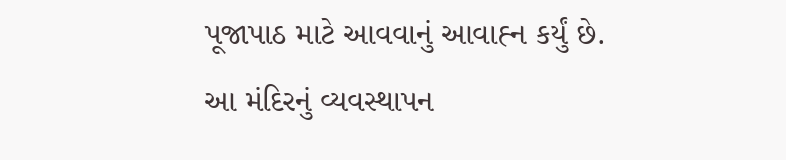પૂજાપાઠ માટે આવવાનું આવાહ્‍ન કર્યું છે. આ મંદિરનું વ્યવસ્થાપન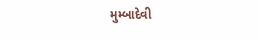મુમ્બાદેવી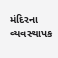મંદિરના વ્યવસ્થાપક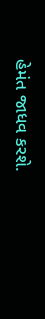હેમંત જાધવ કરશે.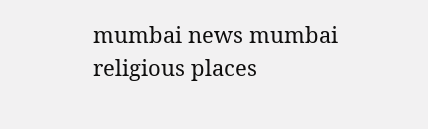mumbai news mumbai religious places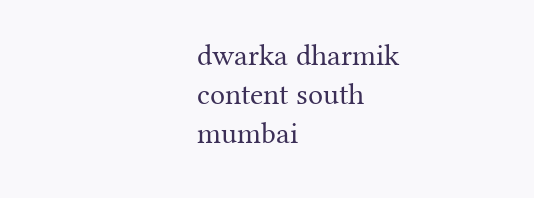dwarka dharmik content south mumbai